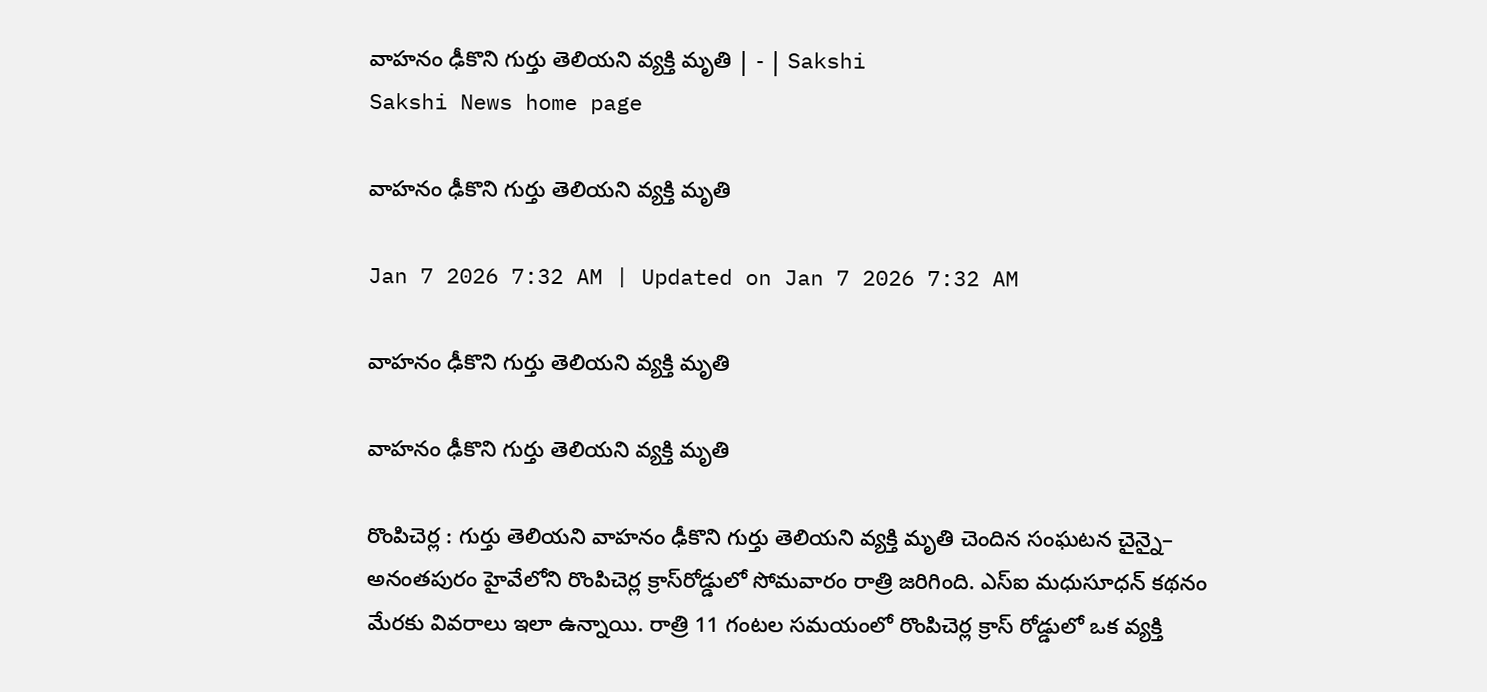వాహనం ఢీకొని గుర్తు తెలియని వ్యక్తి మృతి | - | Sakshi
Sakshi News home page

వాహనం ఢీకొని గుర్తు తెలియని వ్యక్తి మృతి

Jan 7 2026 7:32 AM | Updated on Jan 7 2026 7:32 AM

వాహనం ఢీకొని గుర్తు తెలియని వ్యక్తి మృతి

వాహనం ఢీకొని గుర్తు తెలియని వ్యక్తి మృతి

రొంపిచెర్ల : గుర్తు తెలియని వాహనం ఢీకొని గుర్తు తెలియని వ్యక్తి మృతి చెందిన సంఘటన చైన్నై– అనంతపురం హైవేలోని రొంపిచెర్ల క్రాస్‌రోడ్డులో సోమవారం రాత్రి జరిగింది. ఎస్‌ఐ మధుసూధన్‌ కథనం మేరకు వివరాలు ఇలా ఉన్నాయి. రాత్రి 11 గంటల సమయంలో రొంపిచెర్ల క్రాస్‌ రోడ్డులో ఒక వ్యక్తి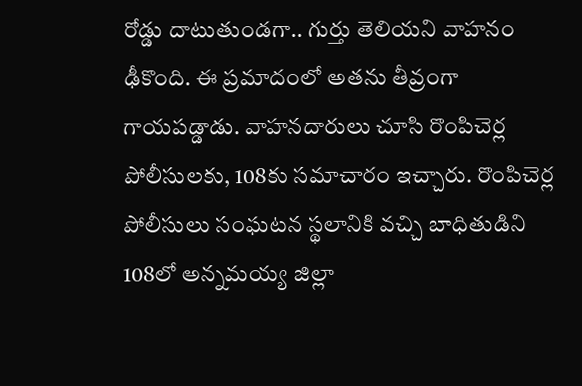రోడ్డు దాటుతుండగా.. గుర్తు తెలియని వాహనం ఢీకొంది. ఈ ప్రమాదంలో అతను తీవ్రంగా గాయపడ్డాడు. వాహనదారులు చూసి రొంపిచెర్ల పోలీసులకు, 108కు సమాచారం ఇచ్చారు. రొంపిచెర్ల పోలీసులు సంఘటన స్థలానికి వచ్చి బాధితుడిని 108లో అన్నమయ్య జిల్లా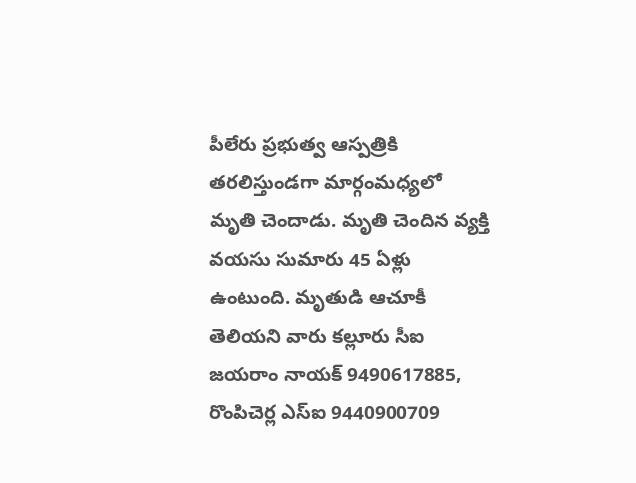పీలేరు ప్రభుత్వ ఆస్పత్రికి తరలిస్తుండగా మార్గంమధ్యలో మృతి చెందాడు. మృతి చెందిన వ్యక్తి వయసు సుమారు 45 ఏళ్లు ఉంటుంది. మృతుడి ఆచూకీ తెలియని వారు కల్లూరు సీఐ జయరాం నాయక్‌ 9490617885, రొంపిచెర్ల ఎస్‌ఐ 9440900709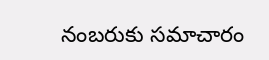నంబరుకు సమాచారం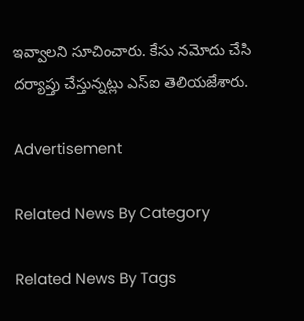ఇవ్వాలని సూచించారు. కేసు నమోదు చేసి దర్యాప్తు చేస్తున్నట్లు ఎస్‌ఐ తెలియజేశారు.

Advertisement

Related News By Category

Related News By Tags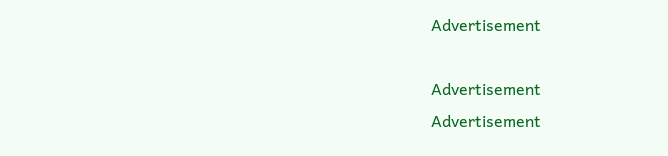Advertisement

Advertisement
Advertisement